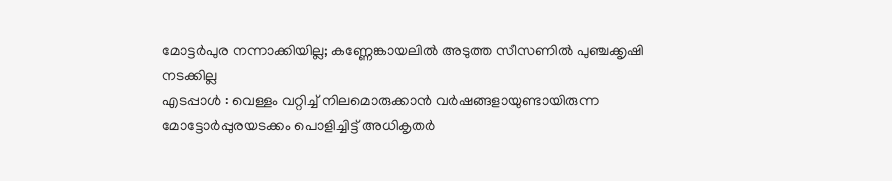മോട്ടർപുര നന്നാക്കിയില്ല; കണ്ണേങ്കായലിൽ അടുത്ത സീസണിൽ പുഞ്ചക്കൃഷി നടക്കില്ല
എടപ്പാൾ : വെള്ളം വറ്റിച്ച് നിലമൊരുക്കാൻ വർഷങ്ങളായുണ്ടായിരുന്ന മോട്ടോർപ്പുരയടക്കം പൊളിച്ചിട്ട് അധികൃതർ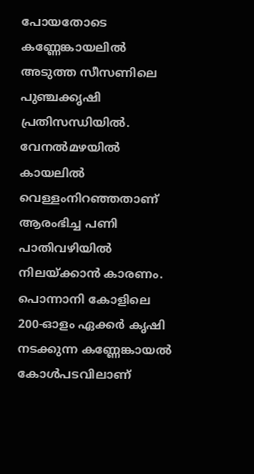പോയതോടെ കണ്ണേങ്കായലിൽ അടുത്ത സീസണിലെ പുഞ്ചക്കൃഷി പ്രതിസന്ധിയിൽ. വേനൽമഴയിൽ കായലിൽ വെള്ളംനിറഞ്ഞതാണ് ആരംഭിച്ച പണി പാതിവഴിയിൽ നിലയ്ക്കാൻ കാരണം.
പൊന്നാനി കോളിലെ 200-ഓളം ഏക്കർ കൃഷി നടക്കുന്ന കണ്ണേങ്കായൽ കോൾപടവിലാണ്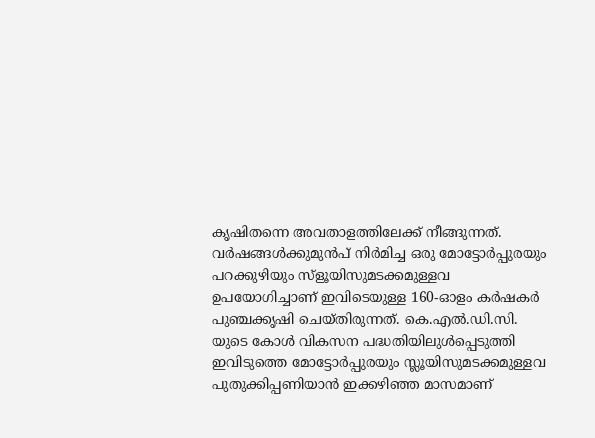കൃഷിതന്നെ അവതാളത്തിലേക്ക് നീങ്ങുന്നത്. വർഷങ്ങൾക്കുമുൻപ് നിർമിച്ച ഒരു മോട്ടോർപ്പുരയും പറക്കുഴിയും സ്ളൂയിസുമടക്കമുള്ളവ ഉപയോഗിച്ചാണ് ഇവിടെയുള്ള 160-ഓളം കർഷകർ പുഞ്ചക്കൃഷി ചെയ്തിരുന്നത്. കെ.എൽ.ഡി.സി. യുടെ കോൾ വികസന പദ്ധതിയിലുൾപ്പെടുത്തി ഇവിടുത്തെ മോട്ടോർപ്പുരയും സ്ലൂയിസുമടക്കമുള്ളവ പുതുക്കിപ്പണിയാൻ ഇക്കഴിഞ്ഞ മാസമാണ്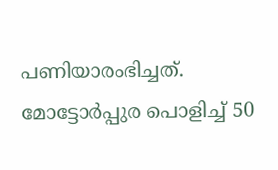പണിയാരംഭിച്ചത്.
മോട്ടോർപ്പുര പൊളിച്ച് 50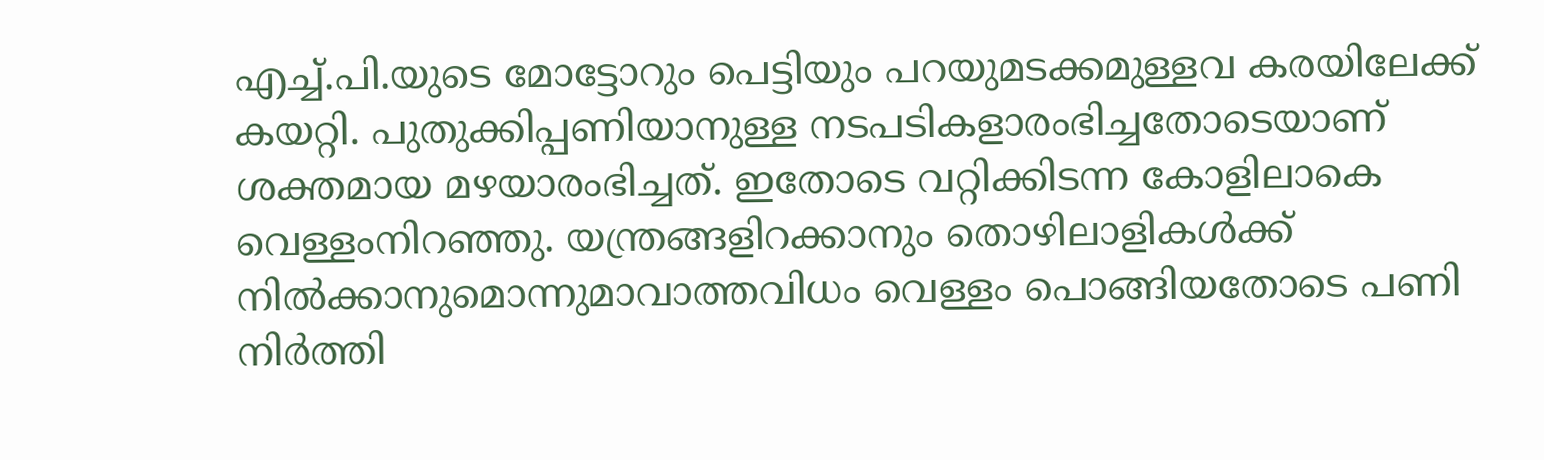എച്ച്.പി.യുടെ മോട്ടോറും പെട്ടിയും പറയുമടക്കമുള്ളവ കരയിലേക്ക് കയറ്റി. പുതുക്കിപ്പണിയാനുള്ള നടപടികളാരംഭിച്ചതോടെയാണ് ശക്തമായ മഴയാരംഭിച്ചത്. ഇതോടെ വറ്റിക്കിടന്ന കോളിലാകെ വെള്ളംനിറഞ്ഞു. യന്ത്രങ്ങളിറക്കാനും തൊഴിലാളികൾക്ക് നിൽക്കാനുമൊന്നുമാവാത്തവിധം വെള്ളം പൊങ്ങിയതോടെ പണി നിർത്തി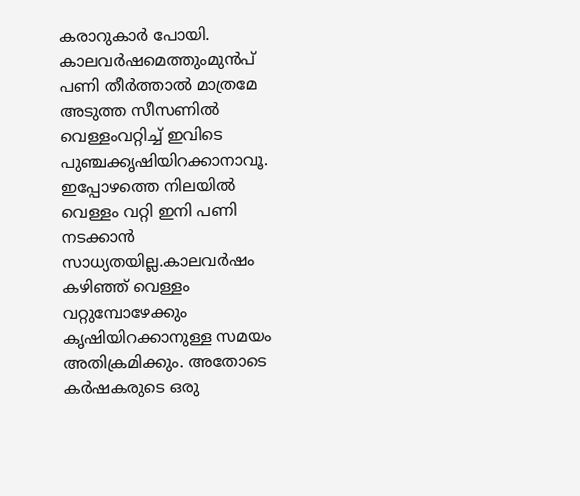കരാറുകാർ പോയി. കാലവർഷമെത്തുംമുൻപ് പണി തീർത്താൽ മാത്രമേ അടുത്ത സീസണിൽ വെള്ളംവറ്റിച്ച് ഇവിടെ പുഞ്ചക്കൃഷിയിറക്കാനാവൂ.
ഇപ്പോഴത്തെ നിലയിൽ വെള്ളം വറ്റി ഇനി പണി നടക്കാൻ സാധ്യതയില്ല.കാലവർഷം കഴിഞ്ഞ് വെള്ളം വറ്റുമ്പോഴേക്കും കൃഷിയിറക്കാനുള്ള സമയം അതിക്രമിക്കും. അതോടെ കർഷകരുടെ ഒരു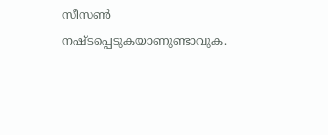സീസൺ നഷ്ടപ്പെടുകയാണുണ്ടാവുക.